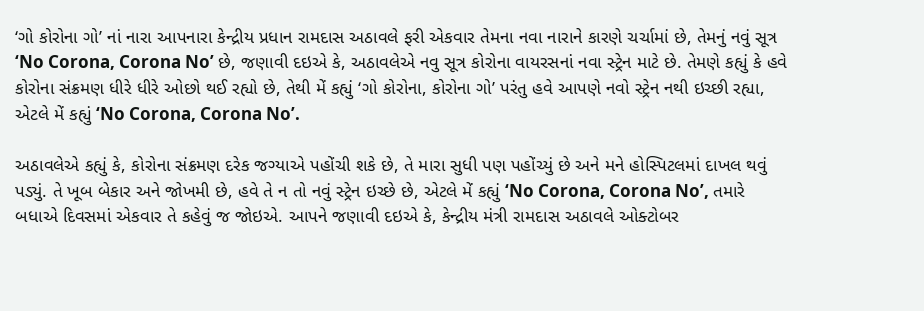‘ગો કોરોના ગો’ નાં નારા આપનારા કેન્દ્રીય પ્રધાન રામદાસ અઠાવલે ફરી એકવાર તેમના નવા નારાને કારણે ચર્ચામાં છે, તેમનું નવું સૂત્ર ‘No Corona, Corona No’ છે, જણાવી દઇએ કે, અઠાવલેએ નવુ સૂત્ર કોરોના વાયરસનાં નવા સ્ટ્રેન માટે છે. તેમણે કહ્યું કે હવે કોરોના સંક્રમણ ધીરે ધીરે ઓછો થઈ રહ્યો છે, તેથી મેં કહ્યું ‘ગો કોરોના, કોરોના ગો’ પરંતુ હવે આપણે નવો સ્ટ્રેન નથી ઇચ્છી રહ્યા, એટલે મેં કહ્યું ‘No Corona, Corona No’.

અઠાવલેએ કહ્યું કે, કોરોના સંક્રમણ દરેક જગ્યાએ પહોંચી શકે છે, તે મારા સુધી પણ પહોંચ્યું છે અને મને હોસ્પિટલમાં દાખલ થવું પડ્યું. તે ખૂબ બેકાર અને જોખમી છે, હવે તે ન તો નવું સ્ટ્રેન ઇચ્છે છે, એટલે મેં કહ્યું ‘No Corona, Corona No’, તમારે બધાએ દિવસમાં એકવાર તે કહેવું જ જોઇએ. આપને જણાવી દઇએ કે, કેન્દ્રીય મંત્રી રામદાસ અઠાવલે ઓક્ટોબર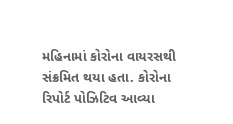મહિનામાં કોરોના વાયરસથી સંક્રમિત થયા હતા. કોરોના રિપોર્ટ પોઝિટિવ આવ્યા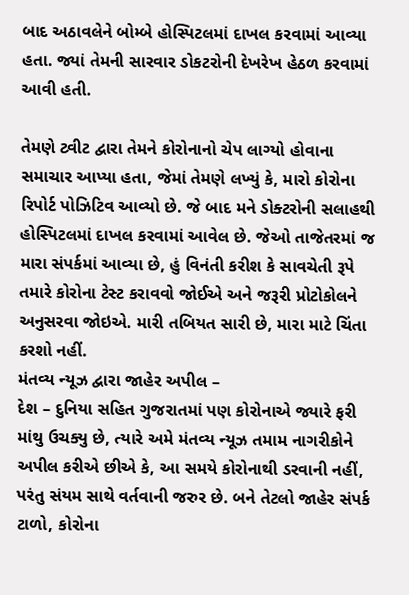બાદ અઠાવલેને બોમ્બે હોસ્પિટલમાં દાખલ કરવામાં આવ્યા હતા. જ્યાં તેમની સારવાર ડોકટરોની દેખરેખ હેઠળ કરવામાં આવી હતી.

તેમણે ટ્વીટ દ્વારા તેમને કોરોનાનો ચેપ લાગ્યો હોવાના સમાચાર આપ્યા હતા, જેમાં તેમણે લખ્યું કે, મારો કોરોના રિપોર્ટ પોઝિટિવ આવ્યો છે. જે બાદ મને ડોક્ટરોની સલાહથી હોસ્પિટલમાં દાખલ કરવામાં આવેલ છે. જેઓ તાજેતરમાં જ મારા સંપર્કમાં આવ્યા છે, હું વિનંતી કરીશ કે સાવચેતી રૂપે તમારે કોરોના ટેસ્ટ કરાવવો જોઈએ અને જરૂરી પ્રોટોકોલને અનુસરવા જોઇએ. મારી તબિયત સારી છે, મારા માટે ચિંતા કરશો નહીં.
મંતવ્ય ન્યૂઝ દ્વારા જાહેર અપીલ –
દેશ – દુનિયા સહિત ગુજરાતમાં પણ કોરોનાએ જ્યારે ફરી માંથુ ઉચક્યુ છે, ત્યારે અમે મંતવ્ય ન્યૂઝ તમામ નાગરીકોને અપીલ કરીએ છીએ કે, આ સમયે કોરોનાથી ડરવાની નહીં, પરંતુ સંયમ સાથે વર્તવાની જરુર છે. બને તેટલો જાહેર સંપર્ક ટાળો, કોરોના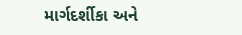માર્ગદર્શીકા અને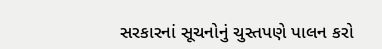સરકારનાં સૂચનોનું ચુસ્તપણે પાલન કરો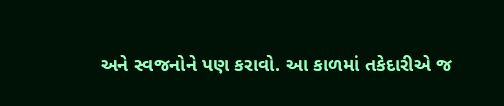અને સ્વજનોને પણ કરાવો. આ કાળમાં તકેદારીએ જ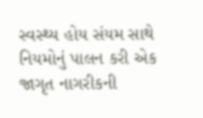સ્વસ્થ્ય હોય સંયમ સાથે નિયમોનું પાલન કરી એક જાગૃત નાગરીકની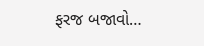ફરજ બજાવો…